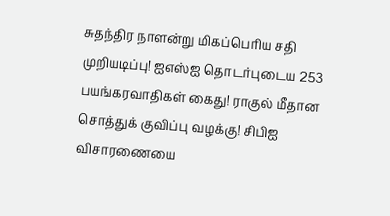சுதந்திர நாளன்று மிகப்பெரிய சதி முறியடிப்பு! ஐஎஸ்ஐ தொடர்புடைய 253 பயங்கரவாதிகள் கைது! ராகுல் மீதான சொத்துக் குவிப்பு வழக்கு! சிபிஐ விசாரணையை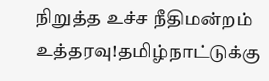நிறுத்த உச்ச நீதிமன்றம் உத்தரவு!தமிழ்நாட்டுக்கு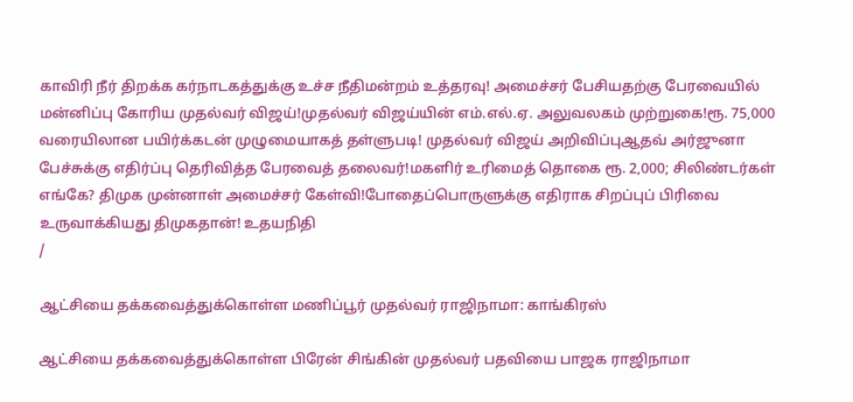காவிரி நீர் திறக்க கர்நாடகத்துக்கு உச்ச நீதிமன்றம் உத்தரவு! அமைச்சர் பேசியதற்கு பேரவையில் மன்னிப்பு கோரிய முதல்வர் விஜய்!முதல்வர் விஜய்யின் எம்.எல்.ஏ. அலுவலகம் முற்றுகை!ரூ. 75,000 வரையிலான பயிர்க்கடன் முழுமையாகத் தள்ளுபடி! முதல்வர் விஜய் அறிவிப்புஆதவ் அர்ஜுனா பேச்சுக்கு எதிர்ப்பு தெரிவித்த பேரவைத் தலைவர்!மகளிர் உரிமைத் தொகை ரூ. 2,000; சிலிண்டர்கள் எங்கே? திமுக முன்னாள் அமைச்சர் கேள்வி!போதைப்பொருளுக்கு எதிராக சிறப்புப் பிரிவை உருவாக்கியது திமுகதான்! உதயநிதி
/

ஆட்சியை தக்கவைத்துக்கொள்ள மணிப்பூர் முதல்வர் ராஜிநாமா: காங்கிரஸ்

ஆட்சியை தக்கவைத்துக்கொள்ள பிரேன் சிங்கின் முதல்வர் பதவியை பாஜக ராஜிநாமா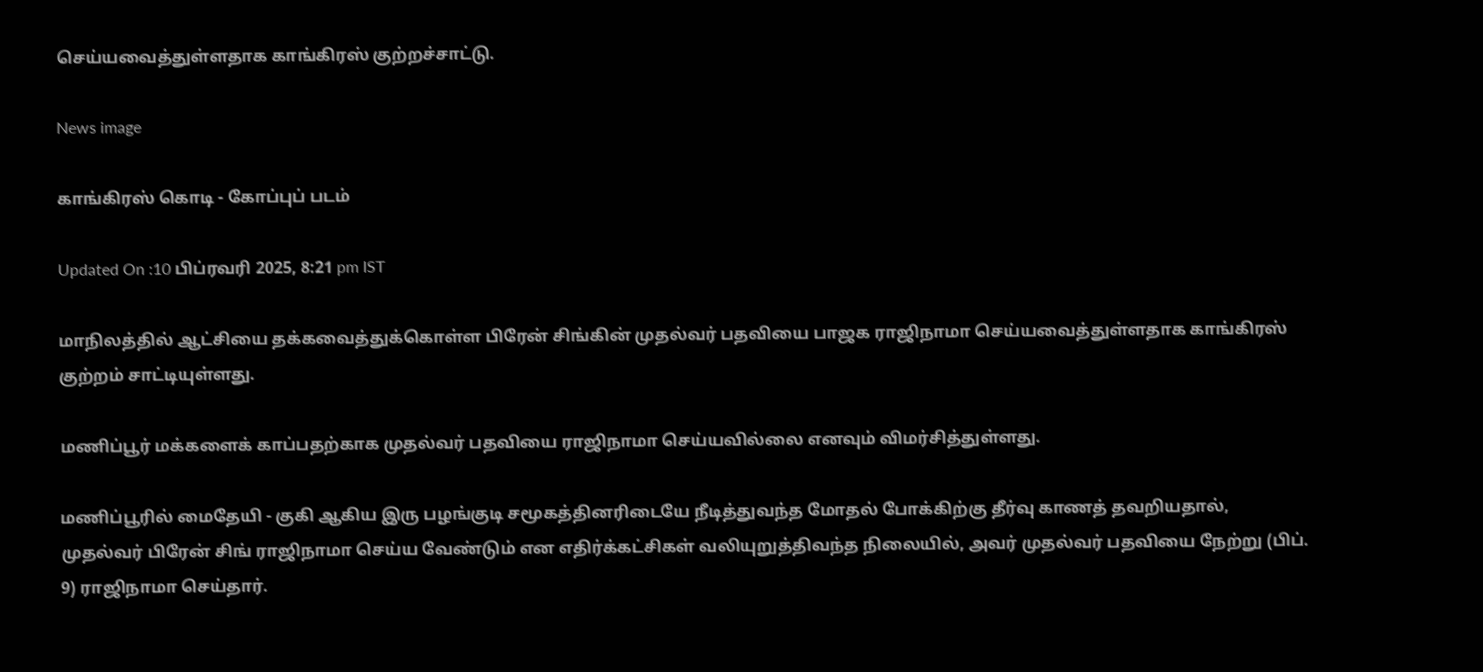செய்யவைத்துள்ளதாக காங்கிரஸ் குற்றச்சாட்டு.

News image

காங்கிரஸ் கொடி - கோப்புப் படம்

Updated On :10 பிப்ரவரி 2025, 8:21 pm IST

மாநிலத்தில் ஆட்சியை தக்கவைத்துக்கொள்ள பிரேன் சிங்கின் முதல்வர் பதவியை பாஜக ராஜிநாமா செய்யவைத்துள்ளதாக காங்கிரஸ் குற்றம் சாட்டியுள்ளது.

மணிப்பூர் மக்களைக் காப்பதற்காக முதல்வர் பதவியை ராஜிநாமா செய்யவில்லை எனவும் விமர்சித்துள்ளது.

மணிப்பூரில் மைதேயி - குகி ஆகிய இரு பழங்குடி சமூகத்தினரிடையே நீடித்துவந்த மோதல் போக்கிற்கு தீர்வு காணத் தவறியதால், முதல்வர் பிரேன் சிங் ராஜிநாமா செய்ய வேண்டும் என எதிர்க்கட்சிகள் வலியுறுத்திவந்த நிலையில், அவர் முதல்வர் பதவியை நேற்று (பிப். 9) ராஜிநாமா செய்தார்.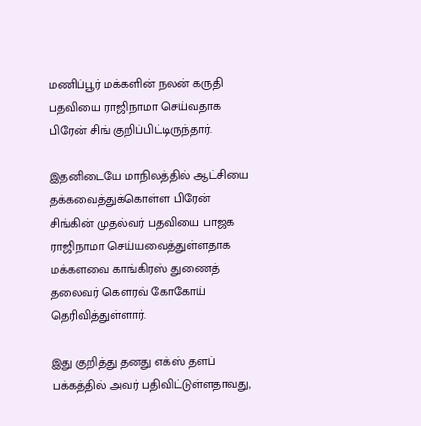மணிப்பூர் மக்களின் நலன் கருதி பதவியை ராஜிநாமா செய்வதாக பிரேன் சிங் குறிப்பிட்டிருந்தார்.

இதனிடையே மாநிலத்தில் ஆட்சியை தக்கவைத்துக்கொள்ள பிரேன் சிங்கின் முதல்வர் பதவியை பாஜக ராஜிநாமா செய்யவைத்துள்ளதாக மக்களவை காங்கிரஸ் துணைத் தலைவர் கெளரவ் கோகோய் தெரிவித்துள்ளார்.

இது குறித்து தனது எக்ஸ் தளப் பக்கத்தில் அவர் பதிவிட்டுள்ளதாவது,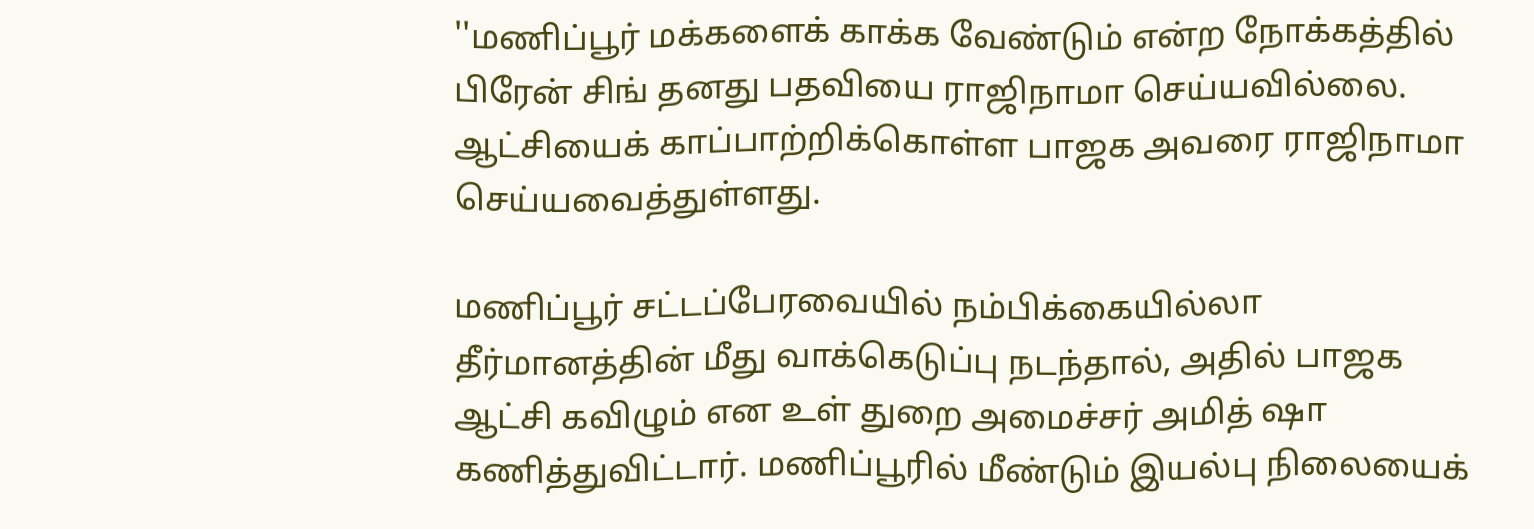''மணிப்பூர் மக்களைக் காக்க வேண்டும் என்ற நோக்கத்தில் பிரேன் சிங் தனது பதவியை ராஜிநாமா செய்யவில்லை. ஆட்சியைக் காப்பாற்றிக்கொள்ள பாஜக அவரை ராஜிநாமா செய்யவைத்துள்ளது.

மணிப்பூர் சட்டப்பேரவையில் நம்பிக்கையில்லா தீர்மானத்தின் மீது வாக்கெடுப்பு நடந்தால், அதில் பாஜக ஆட்சி கவிழும் என உள் துறை அமைச்சர் அமித் ஷா கணித்துவிட்டார். மணிப்பூரில் மீண்டும் இயல்பு நிலையைக்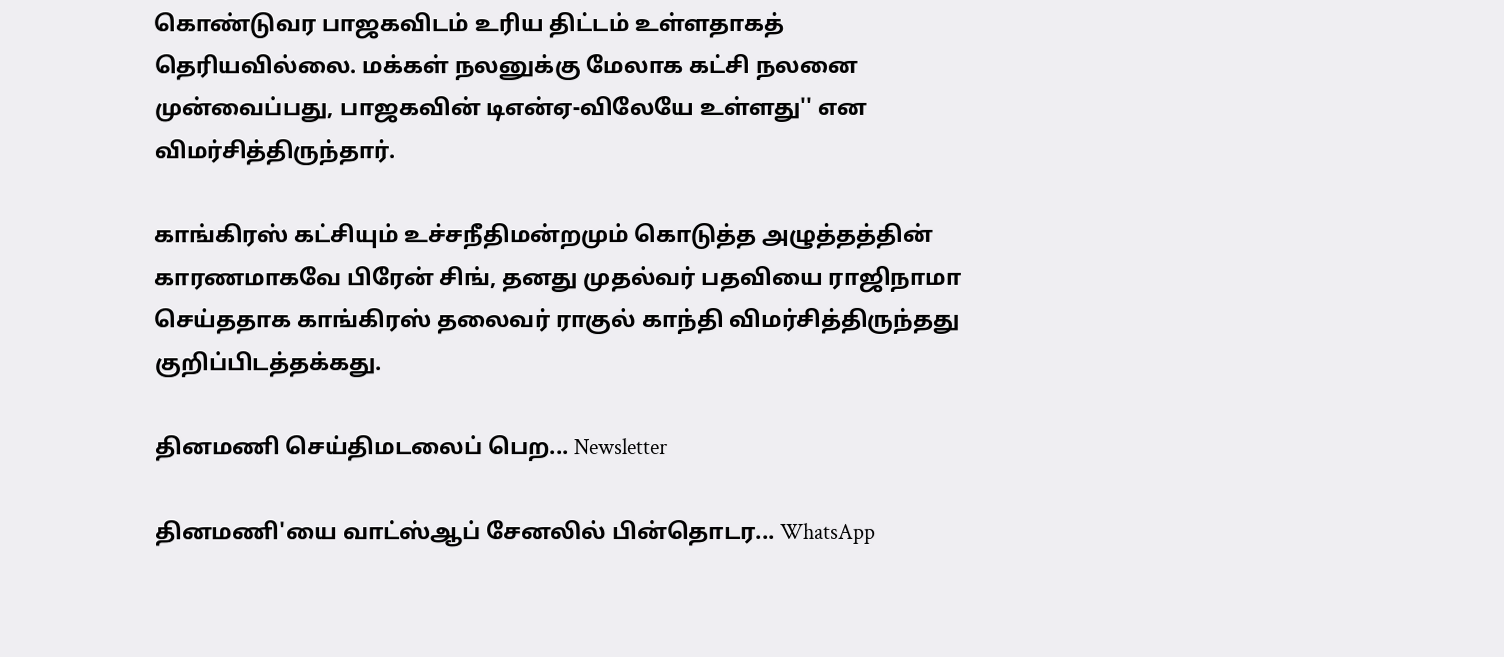கொண்டுவர பாஜகவிடம் உரிய திட்டம் உள்ளதாகத் தெரியவில்லை. மக்கள் நலனுக்கு மேலாக கட்சி நலனை முன்வைப்பது, பாஜகவின் டிஎன்ஏ-விலேயே உள்ளது'' என விமர்சித்திருந்தார்.

காங்கிரஸ் கட்சியும் உச்சநீதிமன்றமும் கொடுத்த அழுத்தத்தின் காரணமாகவே பிரேன் சிங், தனது முதல்வர் பதவியை ராஜிநாமா செய்ததாக காங்கிரஸ் தலைவர் ராகுல் காந்தி விமர்சித்திருந்தது குறிப்பிடத்தக்கது.

தினமணி செய்திமடலைப் பெற... Newsletter

தினமணி'யை வாட்ஸ்ஆப் சேனலில் பின்தொடர... WhatsApp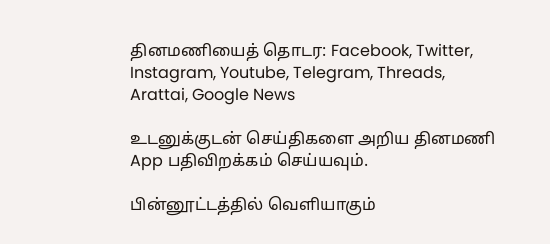தினமணியைத் தொடர: Facebook, Twitter, Instagram, Youtube, Telegram, Threads, Arattai, Google News

உடனுக்குடன் செய்திகளை அறிய தினமணி App பதிவிறக்கம் செய்யவும்.

பின்னூட்டத்தில் வெளியாகும்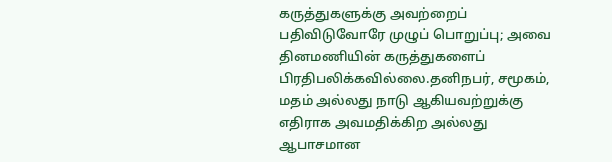கருத்துகளுக்கு அவற்றைப் பதிவிடுவோரே முழுப் பொறுப்பு; அவை தினமணியின் கருத்துகளைப் பிரதிபலிக்கவில்லை.தனிநபர், சமூகம், மதம் அல்லது நாடு ஆகியவற்றுக்கு எதிராக அவமதிக்கிற அல்லது ஆபாசமான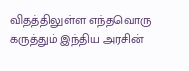விதத்திலுள்ள எந்தவொரு கருத்தும் இந்திய அரசின்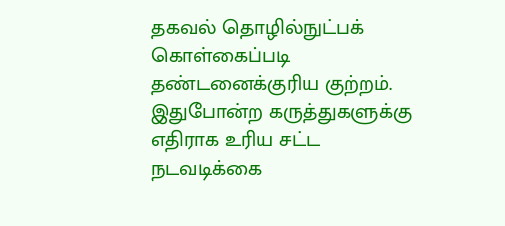தகவல் தொழில்நுட்பக் கொள்கைப்படி தண்டனைக்குரிய குற்றம். இதுபோன்ற கருத்துகளுக்கு எதிராக உரிய சட்ட நடவடிக்கை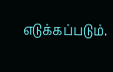எடுக்கப்படும்.